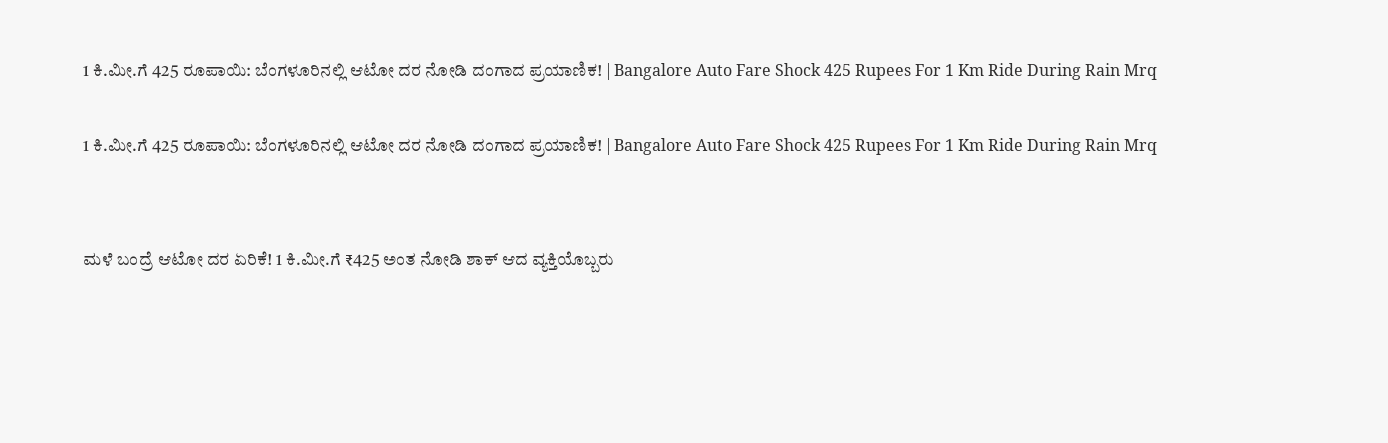1 ಕಿ.ಮೀ.ಗೆ 425 ರೂಪಾಯಿ: ಬೆಂಗಳೂರಿನಲ್ಲಿ ಆಟೋ ದರ ನೋಡಿ ದಂಗಾದ ಪ್ರಯಾಣಿಕ! | Bangalore Auto Fare Shock 425 Rupees For 1 Km Ride During Rain Mrq

1 ಕಿ.ಮೀ.ಗೆ 425 ರೂಪಾಯಿ: ಬೆಂಗಳೂರಿನಲ್ಲಿ ಆಟೋ ದರ ನೋಡಿ ದಂಗಾದ ಪ್ರಯಾಣಿಕ! | Bangalore Auto Fare Shock 425 Rupees For 1 Km Ride During Rain Mrq


ಮಳೆ ಬಂದ್ರೆ ಆಟೋ ದರ ಏರಿಕೆ! 1 ಕಿ.ಮೀ.ಗೆ ₹425 ಅಂತ ನೋಡಿ ಶಾಕ್ ಆದ ವ್ಯಕ್ತಿಯೊಬ್ಬರು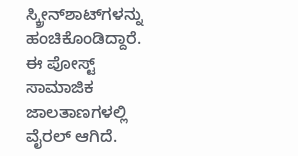ಸ್ಕ್ರೀನ್‌ಶಾಟ್‌ಗಳನ್ನು ಹಂಚಿಕೊಂಡಿದ್ದಾರೆ. ಈ ಪೋಸ್ಟ್ ಸಾಮಾಜಿಕ ಜಾಲತಾಣಗಳಲ್ಲಿ ವೈರಲ್ ಆಗಿದೆ.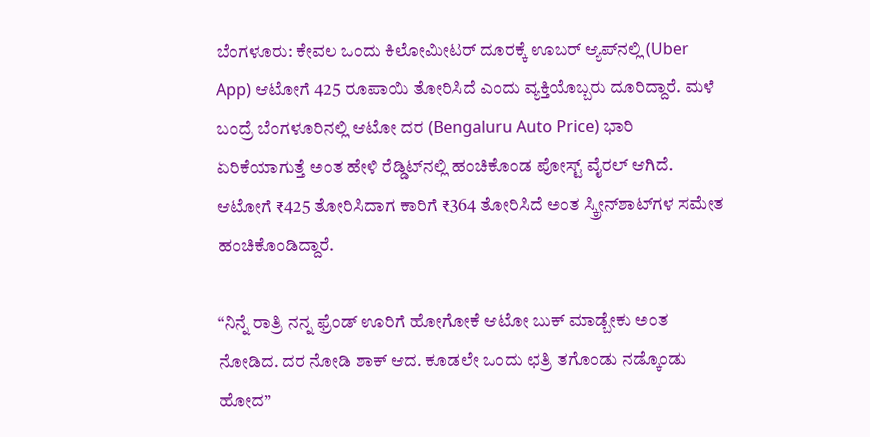ಬೆಂಗಳೂರು: ಕೇವಲ ಒಂದು ಕಿಲೋಮೀಟರ್ ದೂರಕ್ಕೆ ಊಬರ್ ಆ್ಯಪ್‌ನಲ್ಲಿ (Uber App) ಆಟೋಗೆ 425 ರೂಪಾಯಿ ತೋರಿಸಿದೆ ಎಂದು ವ್ಯಕ್ತಿಯೊಬ್ಬರು ದೂರಿದ್ದಾರೆ. ಮಳೆ ಬಂದ್ರೆ ಬೆಂಗಳೂರಿನಲ್ಲಿ ಆಟೋ ದರ (Bengaluru Auto Price) ಭಾರಿ ಏರಿಕೆಯಾಗುತ್ತೆ ಅಂತ ಹೇಳಿ ರೆಡ್ಡಿಟ್‌ನಲ್ಲಿ ಹಂಚಿಕೊಂಡ ಪೋಸ್ಟ್ ವೈರಲ್ ಆಗಿದೆ. ಆಟೋಗೆ ₹425 ತೋರಿಸಿದಾಗ ಕಾರಿಗೆ ₹364 ತೋರಿಸಿದೆ ಅಂತ ಸ್ಕ್ರೀನ್‌ಶಾಟ್‌ಗಳ ಸಮೇತ ಹಂಚಿಕೊಂಡಿದ್ದಾರೆ.

“ನಿನ್ನೆ ರಾತ್ರಿ ನನ್ನ ಫ್ರೆಂಡ್ ಊರಿಗೆ ಹೋಗೋಕೆ ಆಟೋ ಬುಕ್ ಮಾಡ್ಬೇಕು ಅಂತ ನೋಡಿದ. ದರ ನೋಡಿ ಶಾಕ್ ಆದ. ಕೂಡಲೇ ಒಂದು ಛತ್ರಿ ತಗೊಂಡು ನಡ್ಕೊಂಡು ಹೋದ”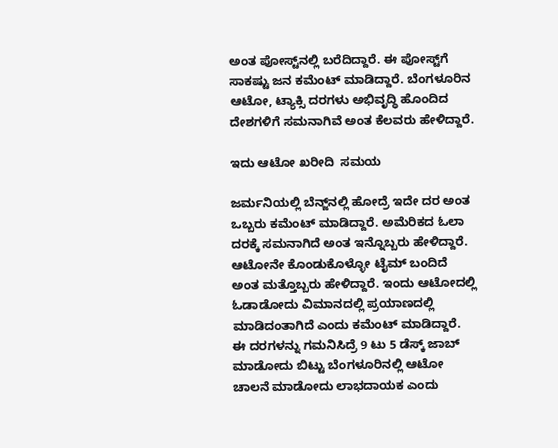ಅಂತ ಪೋಸ್ಟ್‌ನಲ್ಲಿ ಬರೆದಿದ್ದಾರೆ. ಈ ಪೋಸ್ಟ್‌ಗೆ ಸಾಕಷ್ಟು ಜನ ಕಮೆಂಟ್ ಮಾಡಿದ್ದಾರೆ. ಬೆಂಗಳೂರಿನ ಆಟೋ, ಟ್ಯಾಕ್ಸಿ ದರಗಳು ಅಭಿವೃದ್ಧಿ ಹೊಂದಿದ ದೇಶಗಳಿಗೆ ಸಮನಾಗಿವೆ ಅಂತ ಕೆಲವರು ಹೇಳಿದ್ದಾರೆ.

ಇದು ಆಟೋ ಖರೀದಿ  ಸಮಯ

ಜರ್ಮನಿಯಲ್ಲಿ ಬೆನ್ಜ್‌ನಲ್ಲಿ ಹೋದ್ರೆ ಇದೇ ದರ ಅಂತ ಒಬ್ಬರು ಕಮೆಂಟ್ ಮಾಡಿದ್ದಾರೆ. ಅಮೆರಿಕದ ಓಲಾ ದರಕ್ಕೆ ಸಮನಾಗಿದೆ ಅಂತ ಇನ್ನೊಬ್ಬರು ಹೇಳಿದ್ದಾರೆ. ಆಟೋನೇ ಕೊಂಡುಕೊಳ್ಳೋ ಟೈಮ್ ಬಂದಿದೆ ಅಂತ ಮತ್ತೊಬ್ಬರು ಹೇಳಿದ್ದಾರೆ. ಇಂದು ಆಟೋದಲ್ಲಿ ಓಡಾಡೋದು ವಿಮಾನದಲ್ಲಿ ಪ್ರಯಾಣದಲ್ಲಿ ಮಾಡಿದಂತಾಗಿದೆ ಎಂದು ಕಮೆಂಟ್ ಮಾಡಿದ್ದಾರೆ. ಈ ದರಗಳನ್ನು ಗಮನಿಸಿದ್ರೆ 9 ಟು 5 ಡೆಸ್ಕ್ ಜಾಬ್ ಮಾಡೋದು ಬಿಟ್ಟು ಬೆಂಗಳೂರಿನಲ್ಲಿ ಆಟೋ ಚಾಲನೆ ಮಾಡೋದು ಲಾಭದಾಯಕ ಎಂದು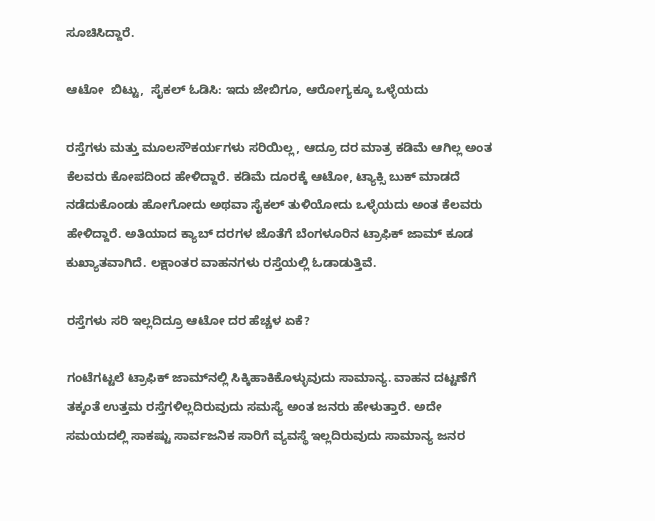ಸೂಚಿಸಿದ್ದಾರೆ.

ಆಟೋ  ಬಿಟ್ಟು,  ಸೈಕಲ್ ಓಡಿಸಿ: ಇದು ಜೇಬಿಗೂ, ಆರೋಗ್ಯಕ್ಕೂ ಒಳ್ಳೆಯದು

ರಸ್ತೆಗಳು ಮತ್ತು ಮೂಲಸೌಕರ್ಯಗಳು ಸರಿಯಿಲ್ಲ, ಆದ್ರೂ ದರ ಮಾತ್ರ ಕಡಿಮೆ ಆಗಿಲ್ಲ ಅಂತ ಕೆಲವರು ಕೋಪದಿಂದ ಹೇಳಿದ್ದಾರೆ. ಕಡಿಮೆ ದೂರಕ್ಕೆ ಆಟೋ, ಟ್ಯಾಕ್ಸಿ ಬುಕ್ ಮಾಡದೆ ನಡೆದುಕೊಂಡು ಹೋಗೋದು ಅಥವಾ ಸೈಕಲ್ ತುಳಿಯೋದು ಒಳ್ಳೆಯದು ಅಂತ ಕೆಲವರು ಹೇಳಿದ್ದಾರೆ. ಅತಿಯಾದ ಕ್ಯಾಬ್ ದರಗಳ ಜೊತೆಗೆ ಬೆಂಗಳೂರಿನ ಟ್ರಾಫಿಕ್ ಜಾಮ್ ಕೂಡ ಕುಖ್ಯಾತವಾಗಿದೆ. ಲಕ್ಷಾಂತರ ವಾಹನಗಳು ರಸ್ತೆಯಲ್ಲಿ ಓಡಾಡುತ್ತಿವೆ.

ರಸ್ತೆಗಳು ಸರಿ ಇಲ್ಲದಿದ್ರೂ ಆಟೋ ದರ ಹೆಚ್ಚಳ ಏಕೆ?

ಗಂಟೆಗಟ್ಟಲೆ ಟ್ರಾಫಿಕ್ ಜಾಮ್‌ನಲ್ಲಿ ಸಿಕ್ಕಿಹಾಕಿಕೊಳ್ಳುವುದು ಸಾಮಾನ್ಯ. ವಾಹನ ದಟ್ಟಣೆಗೆ ತಕ್ಕಂತೆ ಉತ್ತಮ ರಸ್ತೆಗಳಿಲ್ಲದಿರುವುದು ಸಮಸ್ಯೆ ಅಂತ ಜನರು ಹೇಳುತ್ತಾರೆ. ಅದೇ ಸಮಯದಲ್ಲಿ ಸಾಕಷ್ಟು ಸಾರ್ವಜನಿಕ ಸಾರಿಗೆ ವ್ಯವಸ್ಥೆ ಇಲ್ಲದಿರುವುದು ಸಾಮಾನ್ಯ ಜನರ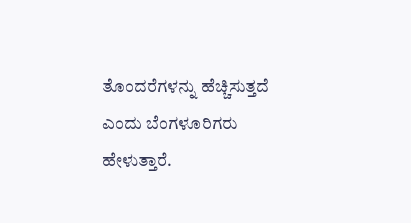ತೊಂದರೆಗಳನ್ನು ಹೆಚ್ಚಿಸುತ್ತದೆ  ಎಂದು ಬೆಂಗಳೂರಿಗರು ಹೇಳುತ್ತಾರೆ.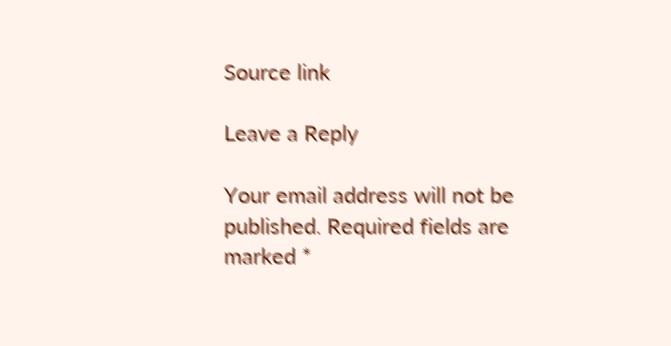Source link

Leave a Reply

Your email address will not be published. Required fields are marked *